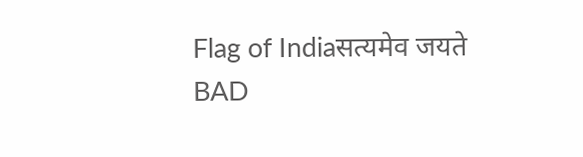Flag of Indiaसत्यमेव जयते
BAD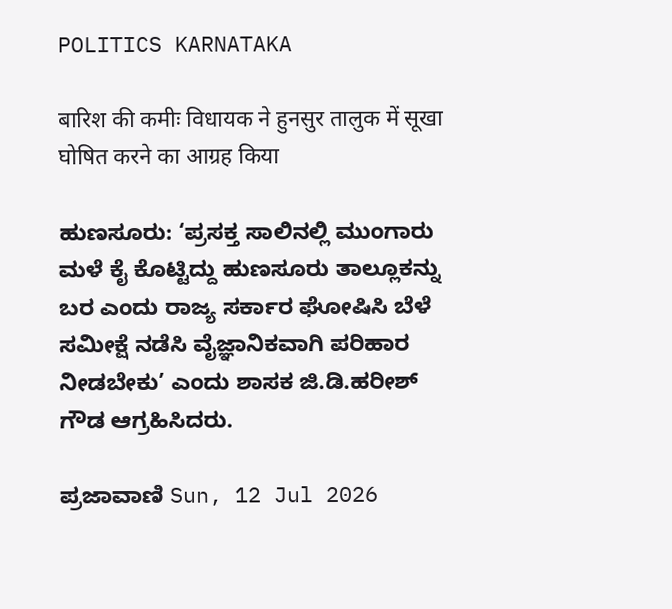POLITICS KARNATAKA

बारिश की कमीः विधायक ने हुनसुर तालुक में सूखा घोषित करने का आग्रह किया

ಹುಣಸೂರು: ‘ಪ್ರಸಕ್ತ ಸಾಲಿನಲ್ಲಿ ಮುಂಗಾರು ಮಳೆ ಕೈ ಕೊಟ್ಟಿದ್ದು ಹುಣಸೂರು ತಾಲ್ಲೂಕನ್ನು ಬರ ಎಂದು ರಾಜ್ಯ ಸರ್ಕಾರ ಘೋಷಿಸಿ ಬೆಳೆ ಸಮೀಕ್ಷೆ ನಡೆಸಿ ವೈಜ್ಞಾನಿಕವಾಗಿ ಪರಿಹಾರ ನೀಡಬೇಕು’ ಎಂದು ಶಾಸಕ ಜಿ.ಡಿ.ಹರೀಶ್‌ ಗೌಡ ಆಗ್ರಹಿಸಿದರು.

ಪ್ರಜಾವಾಣಿ Sun, 12 Jul 2026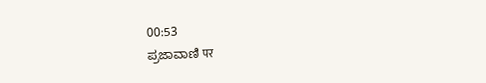00:53
ಪ್ರಜಾವಾಣಿ पर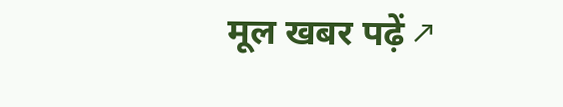मूल खबर पढ़ें ↗